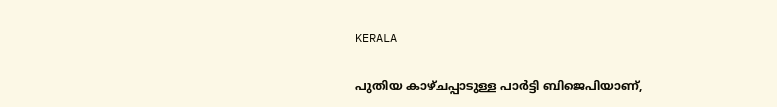KERALA

പുതിയ കാഴ്ചപ്പാടുള്ള പാർട്ടി ബിജെപിയാണ്,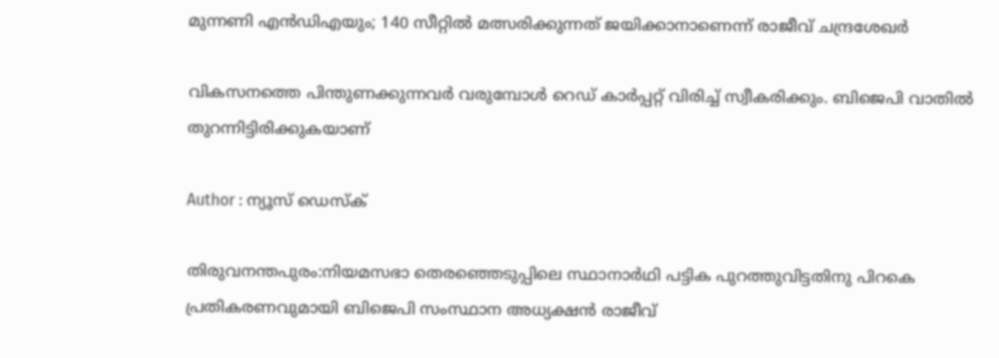മുന്നണി എൻഡിഎയും; 140 സീറ്റിൽ മത്സരിക്കുന്നത് ജയിക്കാനാണെന്ന് രാജീവ് ചന്ദ്രശേഖർ

വികസനത്തെ പിന്തുണക്കുന്നവർ വരുമ്പോൾ റെഡ് കാർപ്പറ്റ് വിരിച്ച് സ്വീകരിക്കും. ബിജെപി വാതിൽ തുറന്നിട്ടിരിക്കുകയാണ്

Author : ന്യൂസ് ഡെസ്ക്

തിരുവനന്തപുരം:നിയമസഭാ തെരഞ്ഞെടുപ്പിലെ സ്ഥാനാർഥി പട്ടിക പുറത്തുവിട്ടതിനു പിറകെ പ്രതികരണവുമായി ബിജെപി സംസ്ഥാന അധ്യക്ഷൻ രാജീവ്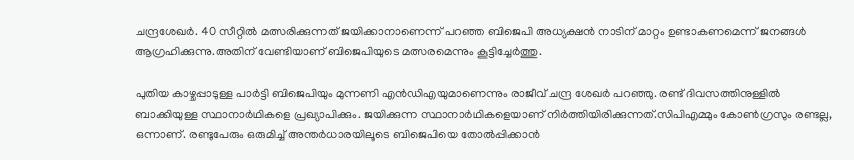ചന്ദ്രശേഖർ. 40 സീറ്റിൽ മത്സരിക്കുന്നത് ജയിക്കാനാണെന്ന് പറഞ്ഞ ബിജെപി അധ്യക്ഷൻ നാടിന് മാറ്റം ഉണ്ടാകണമെന്ന് ജനങ്ങൾ ആഗ്രഹിക്കുന്നു.അതിന് വേണ്ടിയാണ് ബിജെപിയുടെ മത്സരമെന്നും കൂട്ടിച്ചേർത്തു.

പുതിയ കാഴ്ചപ്പാടുള്ള പാർട്ടി ബിജെപിയും മുന്നണി എൻഡിഎയുമാണെന്നും രാജീവ് ചന്ദ്ര ശേഖർ പറഞ്ഞു. രണ്ട് ദിവസത്തിനുള്ളിൽ ബാക്കിയുള്ള സ്ഥാനാർഥികളെ പ്രഖ്യാപിക്കും. ജയിക്കുന്ന സ്ഥാനാർഥികളെയാണ് നിർത്തിയിരിക്കുന്നത്.സിപിഎമ്മും കോൺഗ്രസും രണ്ടല്ല, ഒന്നാണ്. രണ്ടുപേരും ഒരുമിച്ച് അന്തർധാരയിലൂടെ ബിജെപിയെ തോൽപ്പിക്കാൻ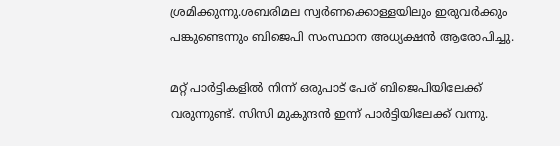ശ്രമിക്കുന്നു.ശബരിമല സ്വർണക്കൊള്ളയിലും ഇരുവർക്കും പങ്കുണ്ടെന്നും ബിജെപി സംസ്ഥാന അധ്യക്ഷൻ ആരോപിച്ചു.

മറ്റ് പാർട്ടികളിൽ നിന്ന് ഒരുപാട് പേര് ബിജെപിയിലേക്ക് വരുന്നുണ്ട്. സിസി മുകുന്ദൻ ഇന്ന് പാർട്ടിയിലേക്ക് വന്നു.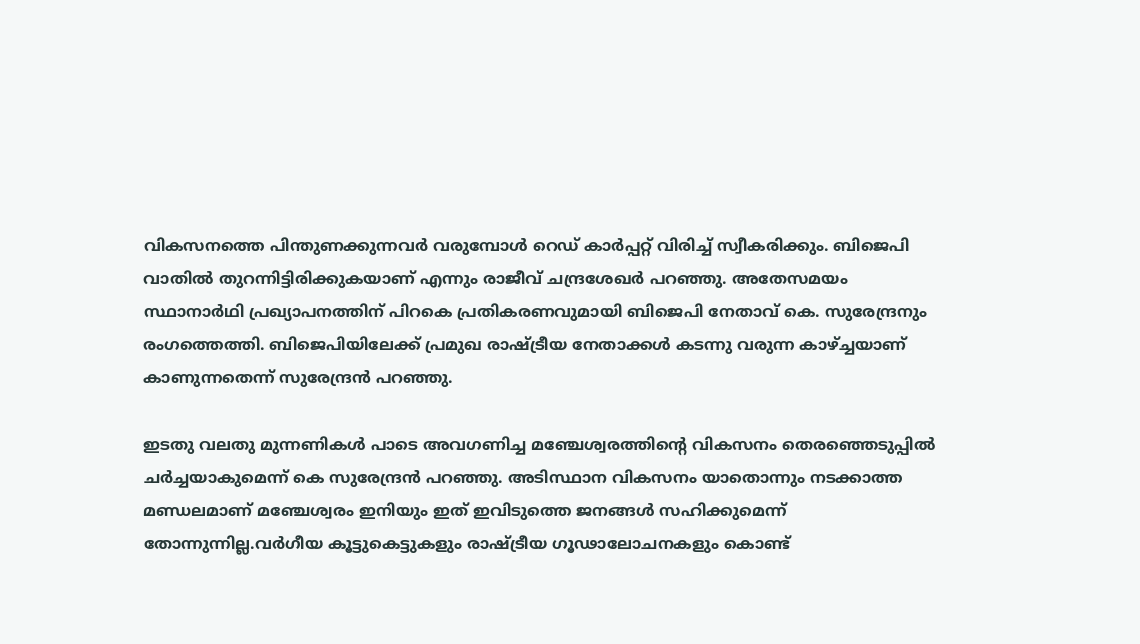വികസനത്തെ പിന്തുണക്കുന്നവർ വരുമ്പോൾ റെഡ് കാർപ്പറ്റ് വിരിച്ച് സ്വീകരിക്കും. ബിജെപി വാതിൽ തുറന്നിട്ടിരിക്കുകയാണ് എന്നും രാജീവ് ചന്ദ്രശേഖർ പറഞ്ഞു. അതേസമയം സ്ഥാനാർഥി പ്രഖ്യാപനത്തിന് പിറകെ പ്രതികരണവുമായി ബിജെപി നേതാവ് കെ. സുരേന്ദ്രനും രംഗത്തെത്തി. ബിജെപിയിലേക്ക് പ്രമുഖ രാഷ്ട്രീയ നേതാക്കൾ കടന്നു വരുന്ന കാഴ്ച്ചയാണ് കാണുന്നതെന്ന് സുരേന്ദ്രൻ പറഞ്ഞു.

ഇടതു വലതു മുന്നണികൾ പാടെ അവഗണിച്ച മഞ്ചേശ്വരത്തിന്റെ വികസനം തെരഞ്ഞെടുപ്പിൽ ചർച്ചയാകുമെന്ന് കെ സുരേന്ദ്രൻ പറഞ്ഞു. അടിസ്ഥാന വികസനം യാതൊന്നും നടക്കാത്ത മണ്ഡലമാണ് മഞ്ചേശ്വരം ഇനിയും ഇത് ഇവിടുത്തെ ജനങ്ങൾ സഹിക്കുമെന്ന് തോന്നുന്നില്ല.വർഗീയ കൂട്ടുകെട്ടുകളും രാഷ്ട്രീയ ഗൂഢാലോചനകളും കൊണ്ട്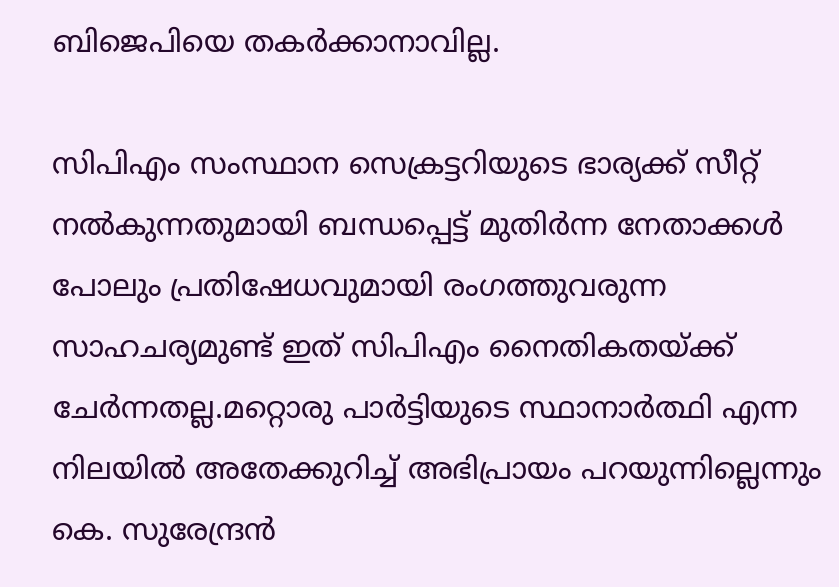ബിജെപിയെ തകർക്കാനാവില്ല.

സിപിഎം സംസ്ഥാന സെക്രട്ടറിയുടെ ഭാര്യക്ക് സീറ്റ് നൽകുന്നതുമായി ബന്ധപ്പെട്ട് മുതിർന്ന നേതാക്കൾ പോലും പ്രതിഷേധവുമായി രംഗത്തുവരുന്ന സാഹചര്യമുണ്ട് ഇത് സിപിഎം നൈതികതയ്ക്ക് ചേർന്നതല്ല.മറ്റൊരു പാർട്ടിയുടെ സ്ഥാനാർത്ഥി എന്ന നിലയിൽ അതേക്കുറിച്ച് അഭിപ്രായം പറയുന്നില്ലെന്നും കെ. സുരേന്ദ്രൻ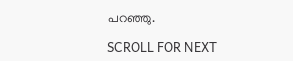പറഞ്ഞു.

SCROLL FOR NEXT